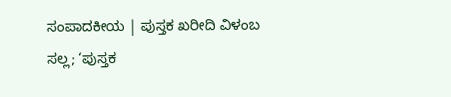ಸಂಪಾದಕೀಯ | ಪುಸ್ತಕ ಖರೀದಿ ವಿಳಂಬ ಸಲ್ಲ; ‘ಪುಸ್ತಕ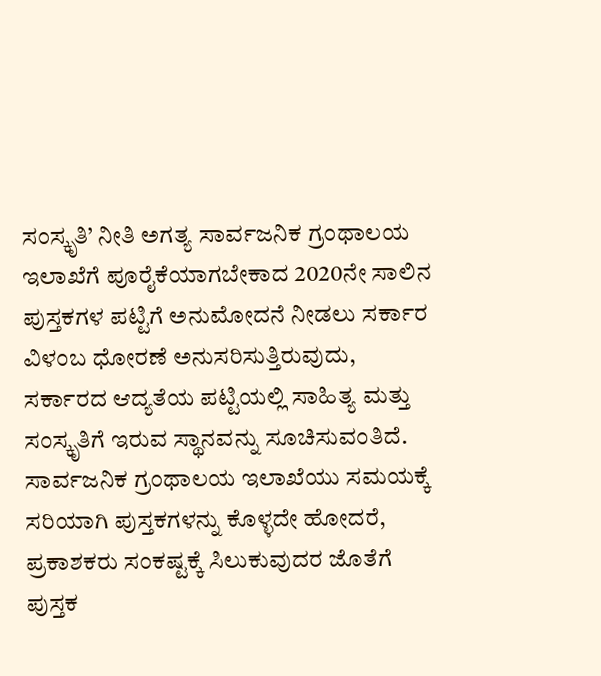ಸಂಸ್ಕೃತಿ’ ನೀತಿ ಅಗತ್ಯ ಸಾರ್ವಜನಿಕ ಗ್ರಂಥಾಲಯ ಇಲಾಖೆಗೆ ಪೂರೈಕೆಯಾಗಬೇಕಾದ 2020ನೇ ಸಾಲಿನ ಪುಸ್ತಕಗಳ ಪಟ್ಟಿಗೆ ಅನುಮೋದನೆ ನೀಡಲು ಸರ್ಕಾರ ವಿಳಂಬ ಧೋರಣೆ ಅನುಸರಿಸುತ್ತಿರುವುದು, ಸರ್ಕಾರದ ಆದ್ಯತೆಯ ಪಟ್ಟಿಯಲ್ಲಿ ಸಾಹಿತ್ಯ ಮತ್ತು ಸಂಸ್ಕೃತಿಗೆ ಇರುವ ಸ್ಥಾನವನ್ನು ಸೂಚಿಸುವಂತಿದೆ. ಸಾರ್ವಜನಿಕ ಗ್ರಂಥಾಲಯ ಇಲಾಖೆಯು ಸಮಯಕ್ಕೆ ಸರಿಯಾಗಿ ಪುಸ್ತಕಗಳನ್ನು ಕೊಳ್ಳದೇ ಹೋದರೆ, ಪ್ರಕಾಶಕರು ಸಂಕಷ್ಟಕ್ಕೆ ಸಿಲುಕುವುದರ ಜೊತೆಗೆ ಪುಸ್ತಕ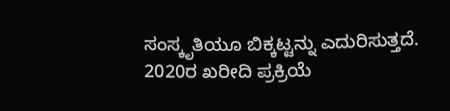ಸಂಸ್ಕೃತಿಯೂ ಬಿಕ್ಕಟ್ಟನ್ನು ಎದುರಿಸುತ್ತದೆ. 2020ರ ಖರೀದಿ ಪ್ರಕ್ರಿಯೆ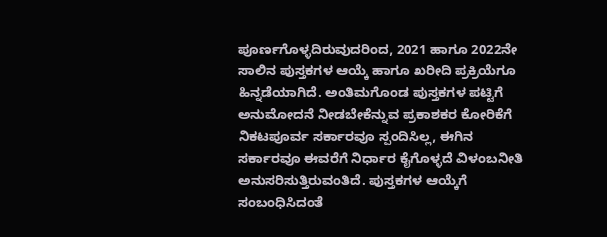ಪೂರ್ಣಗೊಳ್ಳದಿರುವುದರಿಂದ, 2021 ಹಾಗೂ 2022ನೇ ಸಾಲಿನ ಪುಸ್ತಕಗಳ ಆಯ್ಕೆ ಹಾಗೂ ಖರೀದಿ ಪ್ರಕ್ರಿಯೆಗೂ ಹಿನ್ನಡೆಯಾಗಿದೆ. ಅಂತಿಮಗೊಂಡ ಪುಸ್ತಕಗಳ ಪಟ್ಟಿಗೆ ಅನುಮೋದನೆ ನೀಡಬೇಕೆನ್ನುವ ಪ್ರಕಾಶಕರ ಕೋರಿಕೆಗೆ ನಿಕಟ‍ಪೂರ್ವ ಸರ್ಕಾರವೂ ಸ್ಪಂದಿಸಿಲ್ಲ, ಈಗಿನ ಸರ್ಕಾರವೂ ಈವರೆಗೆ ನಿರ್ಧಾರ ಕೈಗೊಳ್ಳದೆ ವಿಳಂಬನೀತಿ ಅನುಸರಿಸುತ್ತಿರುವಂತಿದೆ. ಪುಸ್ತಕಗಳ ಆಯ್ಕೆಗೆ ಸಂಬಂಧಿಸಿದಂತೆ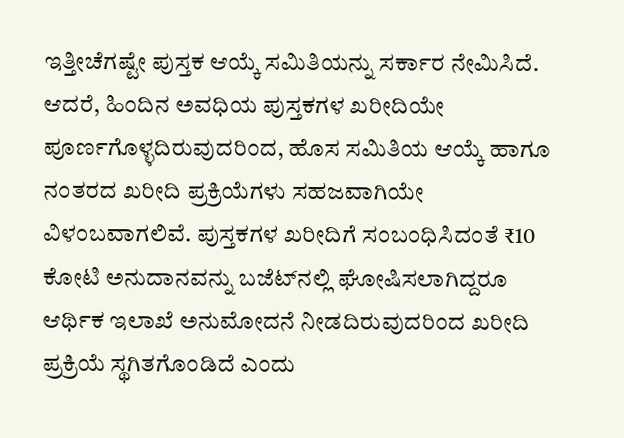ಇತ್ತೀಚೆಗಷ್ಟೇ ಪುಸ್ತಕ ಆಯ್ಕೆ ಸಮಿತಿಯನ್ನು ಸರ್ಕಾರ ನೇಮಿಸಿದೆ. ಆದರೆ, ಹಿಂದಿನ ಅವಧಿಯ ಪುಸ್ತಕಗಳ ಖರೀದಿಯೇ ಪೂರ್ಣಗೊಳ್ಳದಿರುವುದರಿಂದ, ಹೊಸ ಸಮಿತಿಯ ಆಯ್ಕೆ ಹಾಗೂ ನಂತರದ ಖರೀದಿ ಪ್ರಕ್ರಿಯೆಗಳು ಸಹಜವಾಗಿಯೇ ವಿಳಂಬವಾಗಲಿವೆ. ಪುಸ್ತಕಗಳ ಖರೀದಿಗೆ ಸಂಬಂಧಿಸಿದಂತೆ ₹10 ಕೋಟಿ ಅನುದಾನವನ್ನು ಬಜೆಟ್‌ನಲ್ಲಿ ಘೋಷಿಸಲಾಗಿದ್ದರೂ ಆರ್ಥಿಕ ಇಲಾಖೆ ಅನುಮೋದನೆ ನೀಡದಿರುವುದರಿಂದ ಖರೀದಿ ಪ್ರಕ್ರಿಯೆ ಸ್ಥಗಿತಗೊಂಡಿದೆ ಎಂದು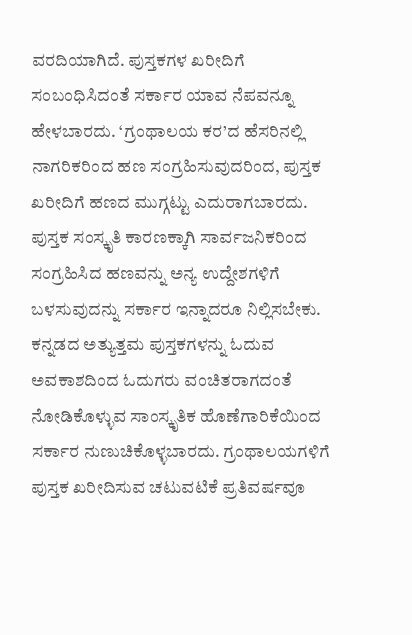ವರದಿಯಾಗಿದೆ. ಪುಸ್ತಕಗಳ ಖರೀದಿಗೆ ಸಂಬಂಧಿಸಿದಂತೆ ಸರ್ಕಾರ ಯಾವ ನೆಪವನ್ನೂ ಹೇಳಬಾರದು. ‘ಗ್ರಂಥಾಲಯ ಕರ’ದ ಹೆಸರಿನಲ್ಲಿ ನಾಗರಿಕರಿಂದ ಹಣ ಸಂಗ್ರಹಿಸುವುದರಿಂದ, ಪುಸ್ತಕ ಖರೀದಿಗೆ ಹಣದ ಮುಗ್ಗಟ್ಟು ಎದುರಾಗಬಾರದು. ಪುಸ್ತಕ ಸಂಸ್ಕೃತಿ ಕಾರಣಕ್ಕಾಗಿ ಸಾರ್ವಜನಿಕರಿಂದ ಸಂಗ್ರಹಿಸಿದ ಹಣವನ್ನು ಅನ್ಯ ಉದ್ದೇಶಗಳಿಗೆ ಬಳಸುವುದನ್ನು ಸರ್ಕಾರ ಇನ್ನಾದರೂ ನಿಲ್ಲಿಸಬೇಕು. ಕನ್ನಡದ ಅತ್ಯುತ್ತಮ ಪುಸ್ತಕಗಳನ್ನು ಓದುವ ಅವಕಾಶದಿಂದ ಓದುಗರು ವಂಚಿತರಾಗದಂತೆ ನೋಡಿಕೊಳ್ಳುವ ಸಾಂಸ್ಕೃತಿಕ ಹೊಣೆಗಾರಿಕೆಯಿಂದ ಸರ್ಕಾರ ನುಣುಚಿಕೊಳ್ಳಬಾರದು. ಗ್ರಂಥಾಲಯಗಳಿಗೆ ಪುಸ್ತಕ ಖರೀದಿಸುವ ಚಟುವಟಿಕೆ ಪ್ರತಿವರ್ಷವೂ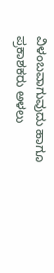ವಿಳಂಬವಾಗುವುದು ಹಾಗೂ ಪ್ರಕಾಶಕರು ಅಳಲು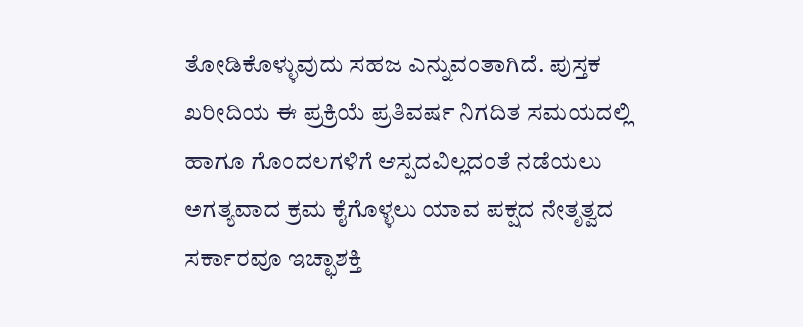ತೋಡಿಕೊಳ್ಳುವುದು ಸಹಜ ಎನ್ನುವಂತಾಗಿದೆ. ಪುಸ್ತಕ ಖರೀದಿಯ ಈ ಪ್ರಕ್ರಿಯೆ ಪ್ರತಿವರ್ಷ ನಿಗದಿತ ಸಮಯದಲ್ಲಿ ಹಾಗೂ ಗೊಂದಲಗಳಿಗೆ ಆಸ್ಪದವಿಲ್ಲದಂತೆ ನಡೆಯಲು ಅಗತ್ಯವಾದ ಕ್ರಮ ಕೈಗೊಳ್ಳಲು ಯಾವ ಪಕ್ಷದ ನೇತೃತ್ವದ ಸರ್ಕಾರವೂ ಇಚ್ಛಾಶಕ್ತಿ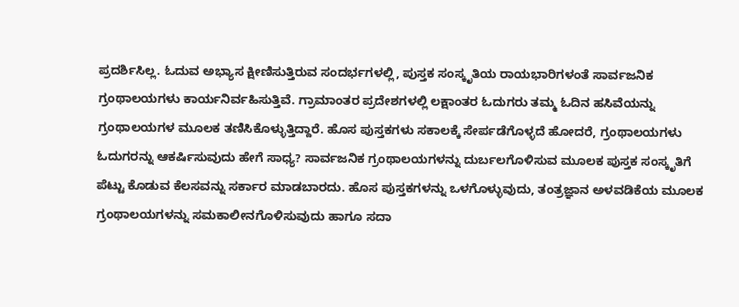ಪ್ರದರ್ಶಿಸಿಲ್ಲ. ಓದುವ ಅಭ್ಯಾಸ ಕ್ಷೀಣಿಸುತ್ತಿರುವ ಸಂದರ್ಭಗಳಲ್ಲಿ, ಪುಸ್ತಕ ಸಂಸ್ಕೃತಿಯ ರಾಯಭಾರಿಗಳಂತೆ ಸಾರ್ವಜನಿಕ ಗ್ರಂಥಾಲಯಗಳು ಕಾರ್ಯನಿರ್ವಹಿಸುತ್ತಿವೆ. ಗ್ರಾಮಾಂತರ ಪ್ರದೇಶಗಳಲ್ಲಿ ಲಕ್ಷಾಂತರ ಓದುಗರು ತಮ್ಮ ಓದಿನ ಹಸಿವೆಯನ್ನು ಗ್ರಂಥಾಲಯಗಳ ಮೂಲಕ ತಣಿಸಿಕೊಳ್ಳುತ್ತಿದ್ದಾರೆ. ಹೊಸ ಪುಸ್ತಕಗಳು ಸಕಾಲಕ್ಕೆ ಸೇರ್ಪಡೆಗೊಳ್ಳದೆ ಹೋದರೆ, ಗ್ರಂಥಾಲಯಗಳು ಓದುಗರನ್ನು ಆಕರ್ಷಿಸುವುದು ಹೇಗೆ ಸಾಧ್ಯ? ಸಾರ್ವಜನಿಕ ಗ್ರಂಥಾಲಯಗಳನ್ನು ದುರ್ಬಲಗೊಳಿಸುವ ಮೂಲಕ ಪುಸ್ತಕ ಸಂಸ್ಕೃತಿಗೆ ಪೆಟ್ಟು ಕೊಡುವ ಕೆಲಸವನ್ನು ಸರ್ಕಾರ ಮಾಡಬಾರದು. ಹೊಸ ಪುಸ್ತಕಗಳನ್ನು ಒಳಗೊಳ್ಳುವುದು, ತಂತ್ರಜ್ಞಾನ ಅಳವಡಿಕೆಯ ಮೂಲಕ ಗ್ರಂಥಾಲಯಗಳನ್ನು ಸಮಕಾಲೀನಗೊಳಿಸುವುದು ಹಾಗೂ ಸದಾ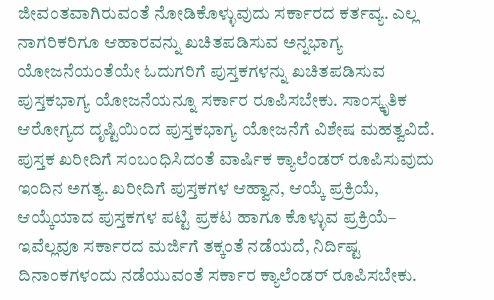ಜೀವಂತವಾಗಿರುವಂತೆ ನೋಡಿಕೊಳ್ಳುವುದು ಸರ್ಕಾರದ ಕರ್ತವ್ಯ. ಎಲ್ಲ ನಾಗರಿಕರಿಗೂ ಆಹಾರವನ್ನು ಖಚಿತಪಡಿಸುವ ಅನ್ನಭಾಗ್ಯ ಯೋಜನೆಯಂತೆಯೇ ಓದುಗರಿಗೆ ಪುಸ್ತಕಗಳನ್ನು ಖಚಿತಪಡಿಸುವ ಪುಸ್ತಕಭಾಗ್ಯ ಯೋಜನೆಯನ್ನೂ ಸರ್ಕಾರ ರೂಪಿಸಬೇಕು. ಸಾಂಸ್ಕೃತಿಕ ಆರೋಗ್ಯದ ದೃಷ್ಟಿಯಿಂದ ಪುಸ್ತಕಭಾಗ್ಯ ಯೋಜನೆಗೆ ವಿಶೇಷ ಮಹತ್ವವಿದೆ. ಪುಸ್ತಕ ಖರೀದಿಗೆ ಸಂಬಂಧಿಸಿದಂತೆ ವಾರ್ಷಿಕ ಕ್ಯಾಲೆಂಡರ್ ರೂಪಿಸುವುದು ಇಂದಿನ ಅಗತ್ಯ. ಖರೀದಿಗೆ ಪುಸ್ತಕಗಳ ಆಹ್ವಾನ, ಆಯ್ಕೆ ಪ್ರಕ್ರಿಯೆ, ಆಯ್ಕೆಯಾದ ಪುಸ್ತಕಗಳ ಪಟ್ಟಿ ಪ್ರಕಟ ಹಾಗೂ ಕೊಳ್ಳುವ ಪ್ರಕ್ರಿಯೆ– ಇವೆಲ್ಲವೂ ಸರ್ಕಾರದ ಮರ್ಜಿಗೆ ತಕ್ಕಂತೆ ನಡೆಯದೆ, ನಿರ್ದಿಷ್ಟ ದಿನಾಂಕಗಳಂದು ನಡೆಯುವಂತೆ ಸರ್ಕಾರ ಕ್ಯಾಲೆಂಡರ್ ರೂಪಿಸಬೇಕು.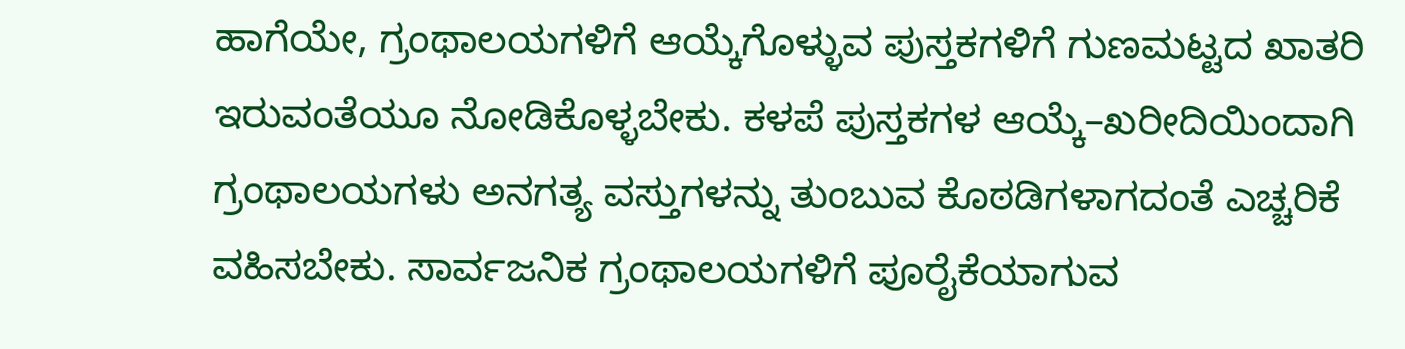ಹಾಗೆಯೇ, ಗ್ರಂಥಾಲಯಗಳಿಗೆ ಆಯ್ಕೆಗೊಳ್ಳುವ ಪುಸ್ತಕಗಳಿಗೆ ಗುಣಮಟ್ಟದ ಖಾತರಿ ಇರುವಂತೆಯೂ ನೋಡಿಕೊಳ್ಳಬೇಕು. ಕಳಪೆ ಪುಸ್ತಕಗಳ ಆಯ್ಕೆ–ಖರೀದಿಯಿಂದಾಗಿ ಗ್ರಂಥಾಲಯಗಳು ಅನಗತ್ಯ ವಸ್ತುಗಳನ್ನು ತುಂಬುವ ಕೊಠಡಿಗಳಾಗದಂತೆ ಎಚ್ಚರಿಕೆ ವಹಿಸಬೇಕು. ಸಾರ್ವಜನಿಕ ಗ್ರಂಥಾಲಯಗಳಿಗೆ ಪೂರೈಕೆಯಾಗುವ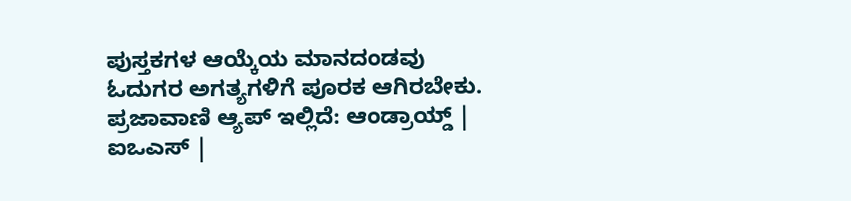ಪುಸ್ತಕಗಳ ಆಯ್ಕೆಯ ಮಾನದಂಡವು ಓದುಗರ ಅಗತ್ಯಗಳಿಗೆ ಪೂರಕ ಆಗಿರಬೇಕು. ಪ್ರಜಾವಾಣಿ ಆ್ಯಪ್ ಇಲ್ಲಿದೆ: ಆಂಡ್ರಾಯ್ಡ್ | ಐಒಎಸ್ |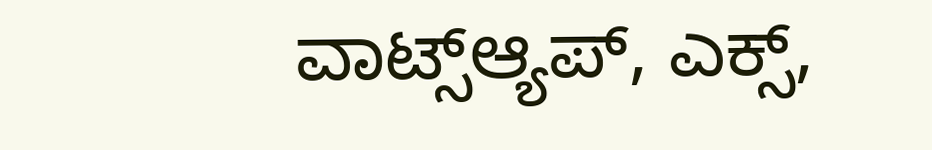ವಾಟ್ಸ್ಆ್ಯಪ್, ಎಕ್ಸ್,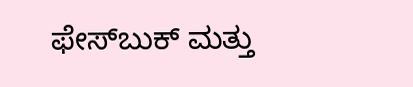ಫೇಸ್‌ಬುಕ್ ಮತ್ತು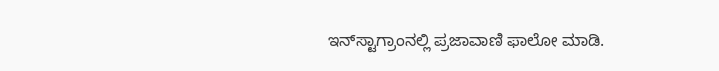ಇನ್‌ಸ್ಟಾಗ್ರಾಂನಲ್ಲಿ ಪ್ರಜಾವಾಣಿ ಫಾಲೋ ಮಾಡಿ.